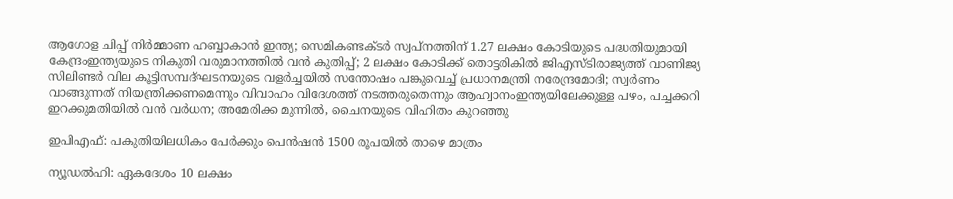ആഗോള ചിപ്പ് നിർമ്മാണ ഹബ്ബാകാൻ ഇന്ത്യ; സെമികണ്ടക്ടർ സ്വപ്നത്തിന് 1.27 ലക്ഷം കോടിയുടെ പദ്ധതിയുമായി കേന്ദ്രംഇന്ത്യയുടെ നികുതി വരുമാനത്തിൽ വൻ കുതിപ്പ്; 2 ലക്ഷം കോടിക്ക് തൊട്ടരികിൽ ജിഎസ്ടിരാജ്യത്ത് വാണിജ്യ സിലിണ്ടർ വില കൂട്ടിസമ്പദ്ഘടനയുടെ വളർച്ചയിൽ സന്തോഷം പങ്കുവെച്ച് പ്രധാനമന്ത്രി നരേന്ദ്രമോദി; സ്വർണം വാങ്ങുന്നത് നിയന്ത്രിക്കണമെന്നും വിവാഹം വിദേശത്ത് നടത്തരുതെന്നും ആഹ്വാനംഇന്ത്യയിലേക്കുള്ള പഴം, പച്ചക്കറി ഇറക്കുമതിയിൽ വൻ വർധന; അമേരിക്ക മുന്നിൽ, ചൈനയുടെ വിഹിതം കുറഞ്ഞു

ഇപിഎഫ്: പകുതിയിലധികം പേർക്കും പെൻഷൻ 1500 രൂപയിൽ താഴെ മാത്രം

ന്യൂഡൽഹി: ഏകദേശം 10 ലക്ഷം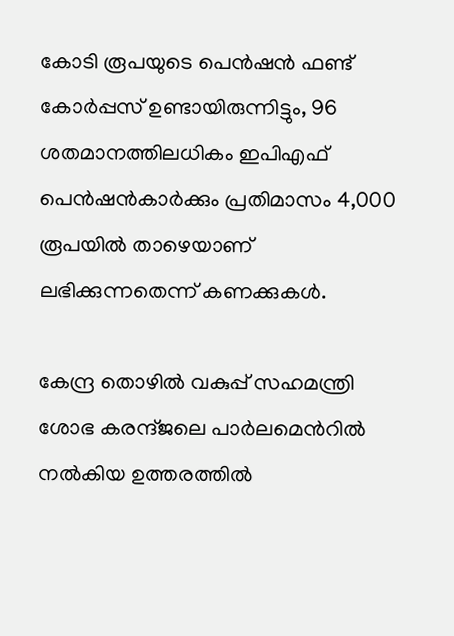കോടി രൂപയുടെ പെൻഷൻ ഫണ്ട് കോർപ്പസ് ഉണ്ടായിരുന്നിട്ടും, 96 ശതമാനത്തിലധികം ഇപിഎഫ് പെൻഷൻകാർക്കും പ്രതിമാസം 4,000 രൂപയിൽ താഴെയാണ് ലഭിക്കുന്നതെന്ന് കണക്കുകൾ.

കേന്ദ്ര തൊഴിൽ വകുപ്പ്‌ സഹമന്ത്രി ശോഭ കരന്ദ്‌ജലെ പാർലമെൻറിൽ നൽകിയ ഉത്തരത്തിൽ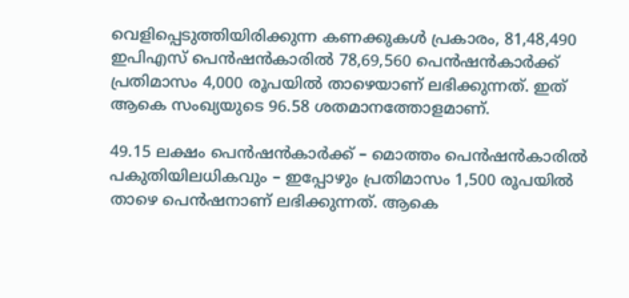വെളിപ്പെടുത്തിയിരിക്കുന്ന കണക്കുകൾ പ്രകാരം, 81,48,490 ഇപിഎസ് പെൻഷൻകാരിൽ 78,69,560 പെൻഷൻകാർക്ക് പ്രതിമാസം 4,000 രൂപയിൽ താഴെയാണ് ലഭിക്കുന്നത്. ഇത് ആകെ സംഖ്യയുടെ 96.58 ശതമാനത്തോളമാണ്.

49.15 ലക്ഷം പെൻഷൻകാർക്ക് – മൊത്തം പെൻഷൻകാരിൽ പകുതിയിലധികവും – ഇപ്പോഴും പ്രതിമാസം 1,500 രൂപയിൽ താഴെ പെൻഷനാണ് ലഭിക്കുന്നത്. ആകെ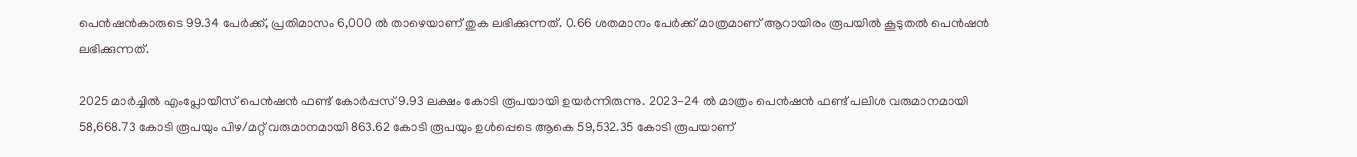പെൻഷൻകാരുടെ 99.34 പേർക്ക്, പ്രതിമാസം 6,000 ൽ താഴെയാണ് തുക ലഭിക്കുന്നത്. 0.66 ശതമാനം പേർക്ക്‌ മാത്രമാണ് ആറായിരം രൂപയിൽ കൂടുതൽ പെൻഷൻ ലഭിക്കുന്നത്.

2025 മാർച്ചിൽ എംപ്ലോയീസ് പെൻഷൻ ഫണ്ട് കോർപ്പസ് 9.93 ലക്ഷം കോടി രൂപയായി ഉയർന്നിരുന്നു. 2023-24 ൽ മാത്രം പെൻഷൻ ഫണ്ട് പലിശ വരുമാനമായി 58,668.73 കോടി രൂപയും പിഴ/മറ്റ് വരുമാനമായി 863.62 കോടി രൂപയും ഉൾപ്പെടെ ആകെ 59,532.35 കോടി രൂപയാണ്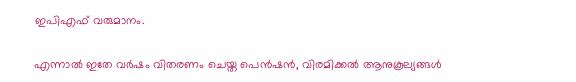ഇപിഎഫ് വരുമാനം.

എന്നാൽ ഇതേ വർഷം വിതരണം ചെയ്ത പെൻഷൻ, വിരമിക്കൽ ആനുകൂല്യങ്ങൾ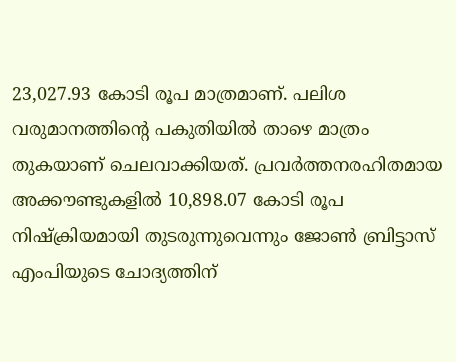23,027.93 കോടി രൂപ മാത്രമാണ്. പലിശ വരുമാനത്തിന്റെ പകുതിയിൽ താഴെ മാത്രം തുകയാണ് ചെലവാക്കിയത്. പ്രവർത്തനരഹിതമായ അക്കൗണ്ടുകളിൽ 10,898.07 കോടി രൂപ നിഷ്ക്രിയമായി തുടരുന്നുവെന്നും ജോൺ ബ്രിട്ടാസ് എംപിയുടെ ചോദ്യത്തിന്‌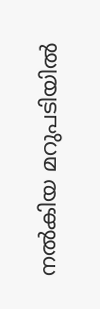നൽകിയ മറുപടിയിൽ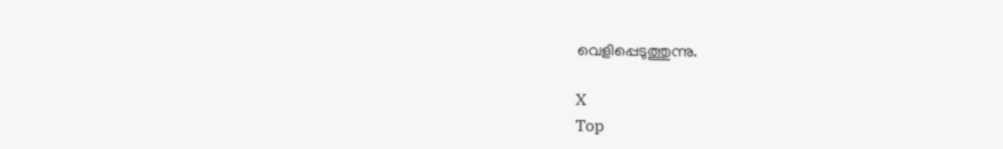വെളിപ്പെടുത്തുന്നു.

X
Top